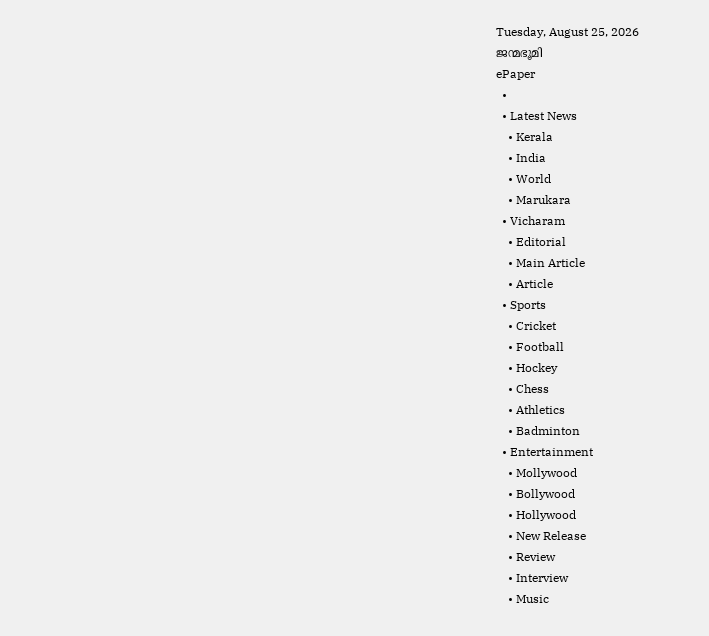Tuesday, August 25, 2026
ജന്മഭൂമി
ePaper
  •
  • Latest News
    • Kerala
    • India
    • World
    • Marukara
  • Vicharam
    • Editorial
    • Main Article
    • Article
  • Sports
    • Cricket
    • Football
    • Hockey
    • Chess
    • Athletics
    • Badminton
  • Entertainment
    • Mollywood
    • Bollywood
    • Hollywood
    • New Release
    • Review
    • Interview
    • Music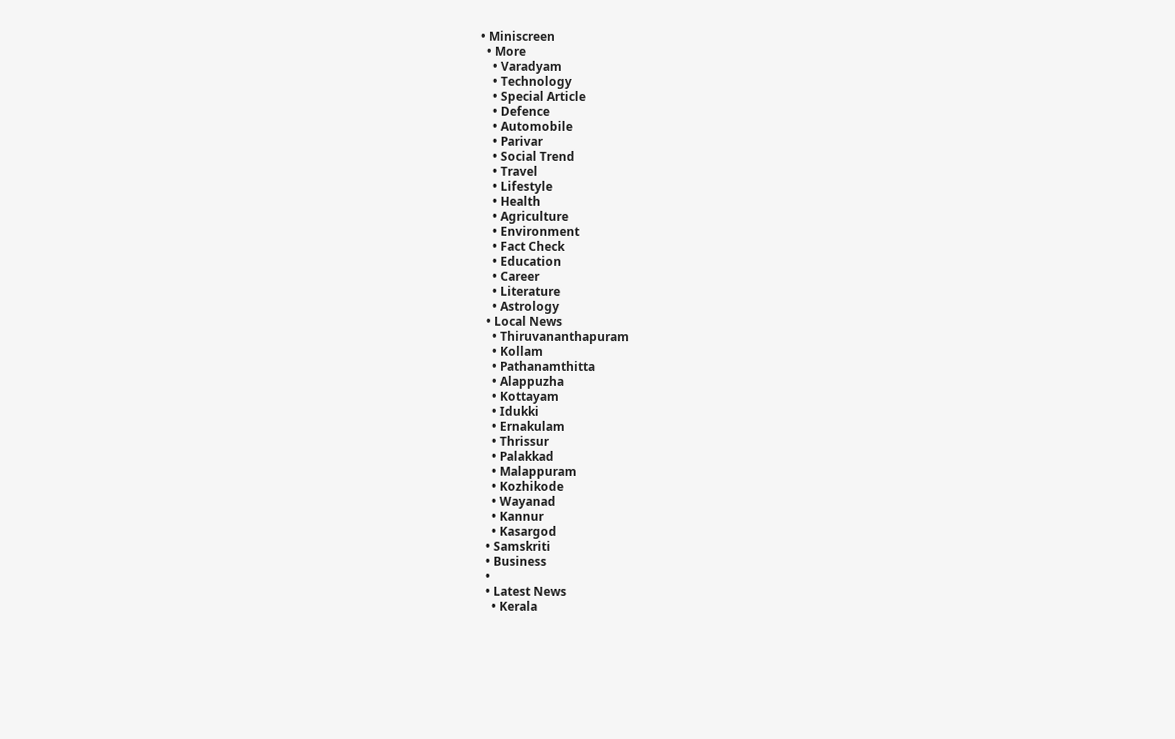• Miniscreen
  • More
    • Varadyam
    • Technology
    • Special Article
    • Defence
    • Automobile
    • Parivar
    • Social Trend
    • Travel
    • Lifestyle
    • Health
    • Agriculture
    • Environment
    • Fact Check
    • Education
    • Career
    • Literature
    • Astrology
  • Local News
    • Thiruvananthapuram
    • Kollam
    • Pathanamthitta
    • Alappuzha
    • Kottayam
    • Idukki
    • Ernakulam
    • Thrissur
    • Palakkad
    • Malappuram
    • Kozhikode
    • Wayanad
    • Kannur
    • Kasargod
  • Samskriti
  • Business
  •
  • Latest News
    • Kerala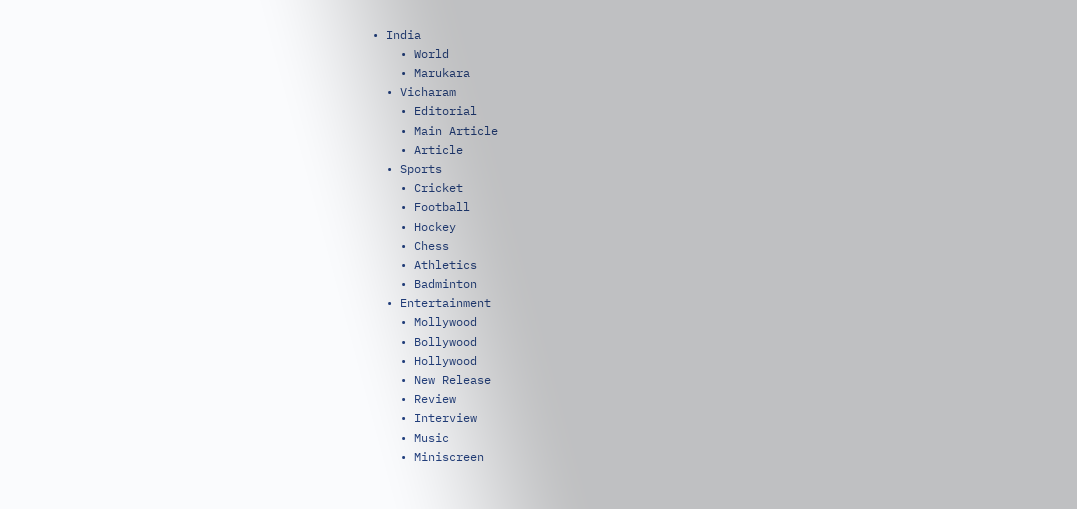• India
    • World
    • Marukara
  • Vicharam
    • Editorial
    • Main Article
    • Article
  • Sports
    • Cricket
    • Football
    • Hockey
    • Chess
    • Athletics
    • Badminton
  • Entertainment
    • Mollywood
    • Bollywood
    • Hollywood
    • New Release
    • Review
    • Interview
    • Music
    • Miniscreen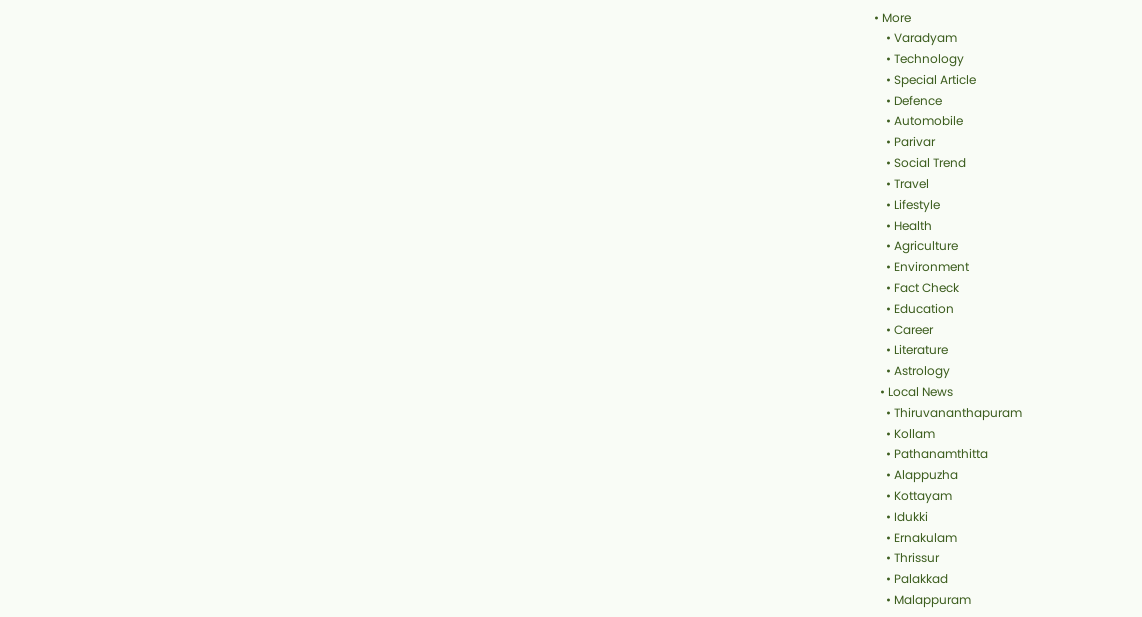• More
    • Varadyam
    • Technology
    • Special Article
    • Defence
    • Automobile
    • Parivar
    • Social Trend
    • Travel
    • Lifestyle
    • Health
    • Agriculture
    • Environment
    • Fact Check
    • Education
    • Career
    • Literature
    • Astrology
  • Local News
    • Thiruvananthapuram
    • Kollam
    • Pathanamthitta
    • Alappuzha
    • Kottayam
    • Idukki
    • Ernakulam
    • Thrissur
    • Palakkad
    • Malappuram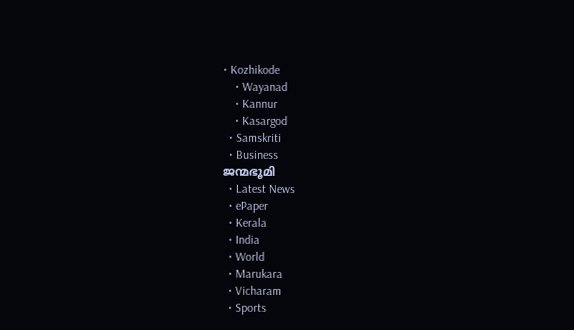• Kozhikode
    • Wayanad
    • Kannur
    • Kasargod
  • Samskriti
  • Business
ജന്മഭൂമി
  • Latest News
  • ePaper
  • Kerala
  • India
  • World
  • Marukara
  • Vicharam
  • Sports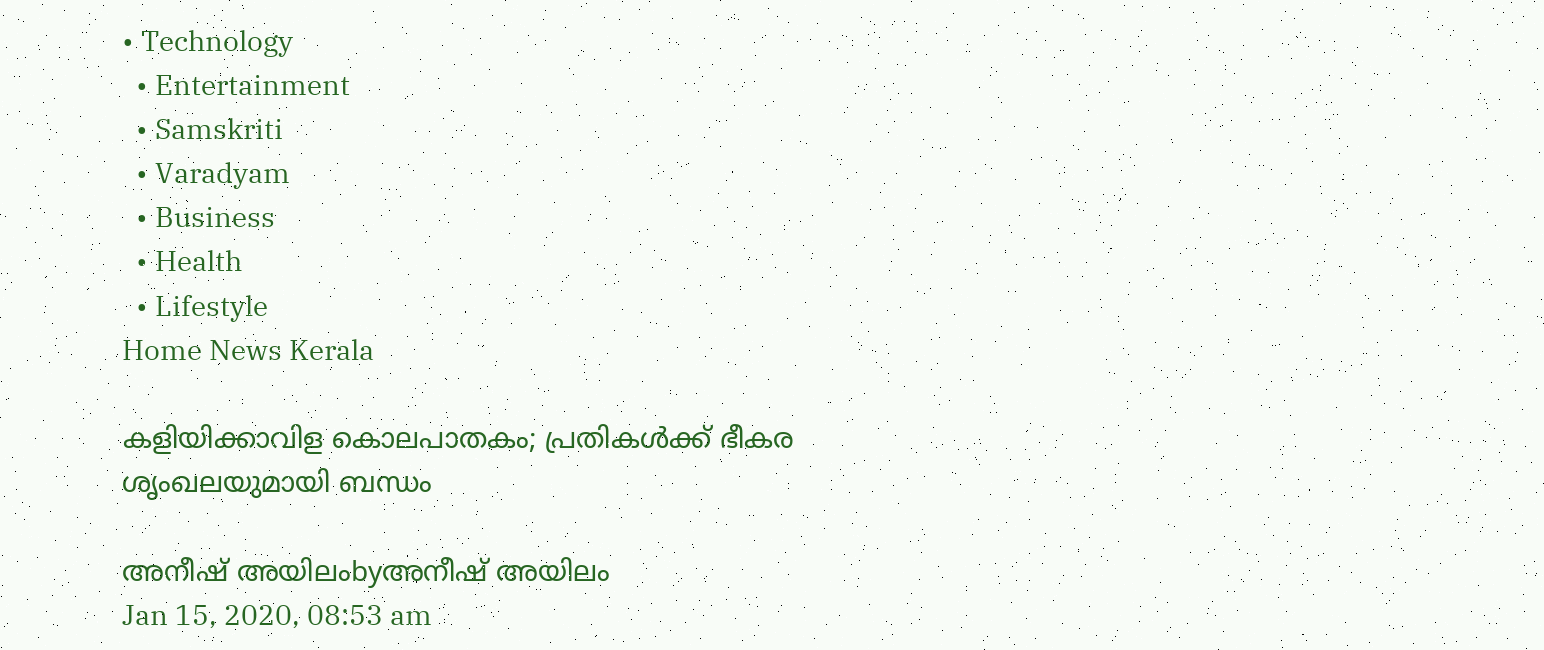• Technology
  • Entertainment
  • Samskriti
  • Varadyam
  • Business
  • Health
  • Lifestyle
Home News Kerala

കളിയിക്കാവിള കൊലപാതകം; പ്രതികള്‍ക്ക് ഭീകര ശൃംഖലയുമായി ബന്ധം

അനീഷ് അയിലംbyഅനീഷ് അയിലം
Jan 15, 2020, 08:53 am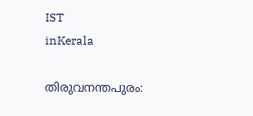IST
inKerala

തിരുവനന്തപുരം: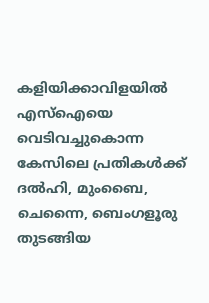കളിയിക്കാവിളയില്‍ എസ്‌ഐയെ വെടിവച്ചുകൊന്ന കേസിലെ പ്രതികള്‍ക്ക് ദല്‍ഹി, മുംബൈ, ചെന്നൈ, ബെംഗളൂരു തുടങ്ങിയ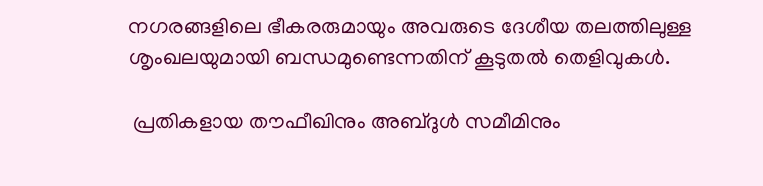നഗരങ്ങളിലെ ഭീകരരുമായും അവരുടെ ദേശീയ തലത്തിലുള്ള ശൃംഖലയുമായി ബന്ധമുണ്ടെന്നതിന് കൂടുതല്‍ തെളിവുകള്‍.

 പ്രതികളായ തൗഫീഖിനും അബ്ദുള്‍ സമീമിനും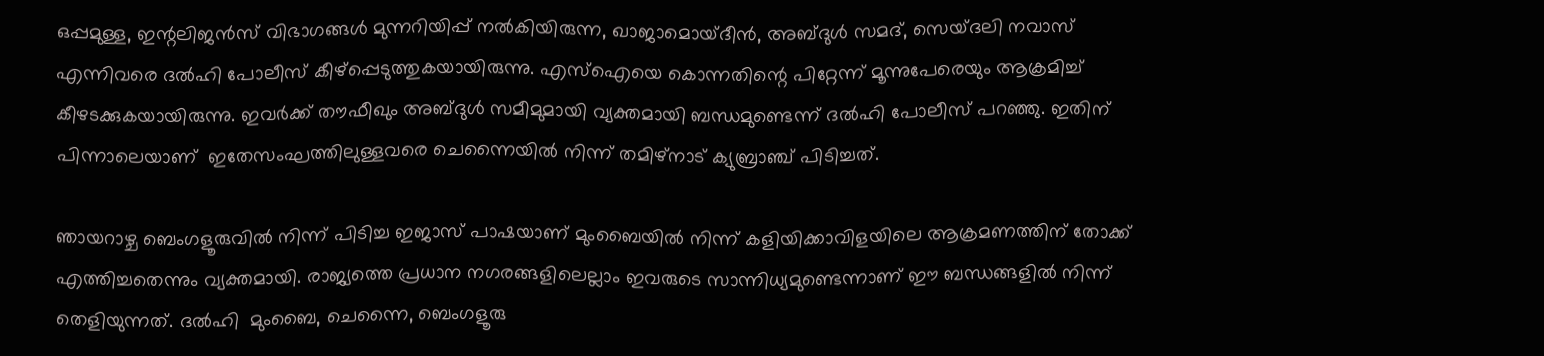ഒപ്പമുള്ള, ഇന്റലിജന്‍സ് വിഭാഗങ്ങള്‍ മുന്നറിയിപ്പ് നല്‍കിയിരുന്ന, ഖാജാമൊയ്ദീന്‍, അബ്ദുള്‍ സമദ്, സെയ്ദലി നവാസ് എന്നിവരെ ദല്‍ഹി പോലീസ് കീഴ്‌പ്പെടുത്തുകയായിരുന്നു. എസ്‌ഐയെ കൊന്നതിന്റെ പിറ്റേന്ന് മൂന്നുപേരെയും ആക്രമിച്ച് കീഴടക്കുകയായിരുന്നു. ഇവര്‍ക്ക് തൗഫീഖും അബ്ദുള്‍ സമീമുമായി വ്യക്തമായി ബന്ധമുണ്ടെന്ന് ദല്‍ഹി പോലീസ് പറഞ്ഞു. ഇതിന് പിന്നാലെയാണ്  ഇതേസംഘത്തിലുള്ളവരെ ചെന്നൈയില്‍ നിന്ന് തമിഴ്‌നാട് ക്യുബ്രാഞ്ച് പിടിച്ചത്.

ഞായറാഴ്ച ബെംഗളൂരുവില്‍ നിന്ന് പിടിച്ച ഇജാസ് പാഷയാണ് മുംബൈയില്‍ നിന്ന് കളിയിക്കാവിളയിലെ ആക്രമണത്തിന് തോക്ക് എത്തിച്ചതെന്നും വ്യക്തമായി. രാജ്യത്തെ പ്രധാന നഗരങ്ങളിലെല്ലാം ഇവരുടെ സാന്നിധ്യമുണ്ടെന്നാണ് ഈ ബന്ധങ്ങളില്‍ നിന്ന് തെളിയുന്നത്. ദല്‍ഹി  മുംബൈ, ചെന്നൈ, ബെംഗളൂരു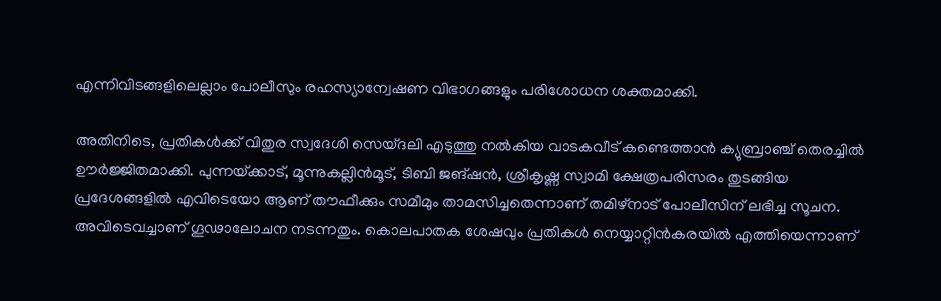എന്നിവിടങ്ങളിലെല്ലാം പോലീസും രഹസ്യാന്വേഷണ വിഭാഗങ്ങളും പരിശോധന ശക്തമാക്കി.

അതിനിടെ, പ്രതികള്‍ക്ക് വിതുര സ്വദേശി സെയ്ദലി എടുത്തു നല്‍കിയ വാടകവീട് കണ്ടെത്താന്‍ ക്യുബ്രാഞ്ച് തെരച്ചില്‍ ഊര്‍ജ്ജിതമാക്കി. പുന്നയ്‌ക്കാട്, മൂന്നുകല്ലിന്‍മൂട്, ടിബി ജങ്ഷന്‍, ശ്രീകൃഷ്ണ സ്വാമി ക്ഷേത്രപരിസരം തുടങ്ങിയ പ്രദേശങ്ങളില്‍ എവിടെയോ ആണ് തൗഫീക്കും സമീമും താമസിച്ചതെന്നാണ് തമിഴ്നാട് പോലീസിന് ലഭിച്ച സൂചന. അവിടെവച്ചാണ് ഗൂഢാലോചന നടന്നതും. കൊലപാതക ശേഷവും പ്രതികള്‍ നെയ്യാറ്റിന്‍കരയില്‍ എത്തിയെന്നാണ്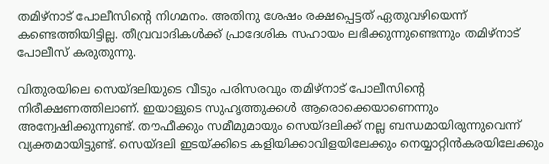തമിഴ്നാട് പോലീസിന്റെ നിഗമനം. അതിനു ശേഷം രക്ഷപ്പെട്ടത് ഏതുവഴിയെന്ന് കണ്ടെത്തിയിട്ടില്ല. തീവ്രവാദികള്‍ക്ക് പ്രാദേശിക സഹായം ലഭിക്കുന്നുണ്ടെന്നും തമിഴ്നാട് പോലീസ് കരുതുന്നു.

വിതുരയിലെ സെയ്ദലിയുടെ വീടും പരിസരവും തമിഴ്നാട് പോലീസിന്റെ നിരീക്ഷണത്തിലാണ്. ഇയാളുടെ സുഹൃത്തുക്കള്‍ ആരൊക്കെയാണെന്നും അന്വേഷിക്കുന്നുണ്ട്. തൗഫീക്കും സമീമുമായും സെയ്ദലിക്ക് നല്ല ബന്ധമായിരുന്നുവെന്ന് വ്യക്തമായിട്ടുണ്ട്. സെയ്ദലി ഇടയ്‌ക്കിടെ കളിയിക്കാവിളയിലേക്കും നെയ്യാറ്റിന്‍കരയിലേക്കും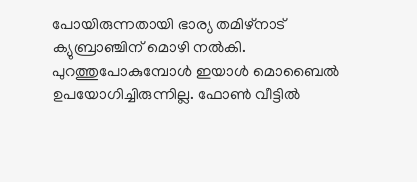പോയിരുന്നതായി ഭാര്യ തമിഴ്‌നാട് ക്യുബ്രാഞ്ചിന് മൊഴി നല്‍കി. പുറത്തുപോകുമ്പോള്‍ ഇയാള്‍ മൊബൈല്‍ ഉപയോഗിച്ചിരുന്നില്ല. ഫോണ്‍ വീട്ടില്‍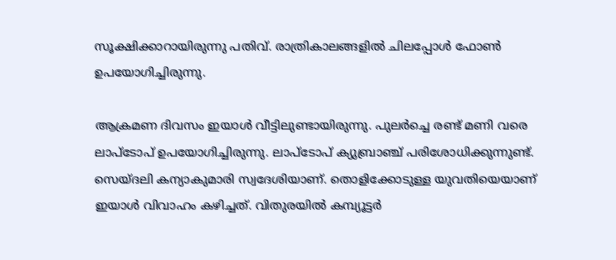സൂക്ഷിക്കാറായിരുന്നു പതിവ്. രാത്രികാലങ്ങളില്‍ ചിലപ്പോള്‍ ഫോണ്‍ ഉപയോഗിച്ചിരുന്നു.

ആക്രമണ ദിവസം ഇയാള്‍ വീട്ടിലുണ്ടായിരുന്നു. പുലര്‍ച്ചെ രണ്ട് മണി വരെ ലാപ്ടോപ് ഉപയോഗിച്ചിരുന്നു. ലാപ്ടോപ് ക്യുബ്രാഞ്ച് പരിശോധിക്കുന്നുണ്ട്. സെയ്ദലി കന്യാകുമാരി സ്വദേശിയാണ്. തൊളിക്കോടുള്ള യുവതിയെയാണ് ഇയാള്‍ വിവാഹം കഴിച്ചത്. വിതുരയില്‍ കമ്പ്യൂട്ടര്‍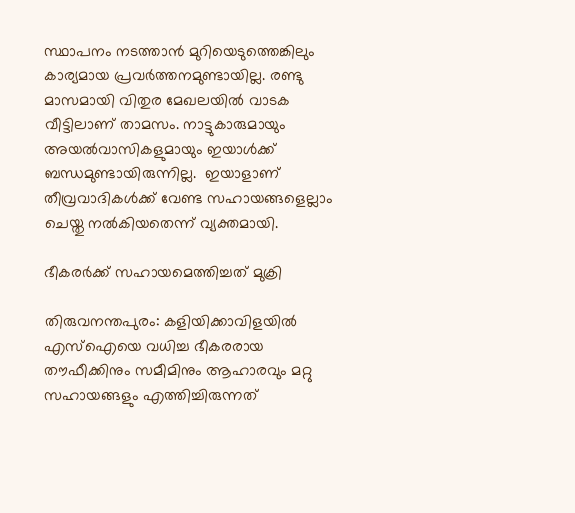സ്ഥാപനം നടത്താന്‍ മുറിയെടുത്തെങ്കിലും കാര്യമായ പ്രവര്‍ത്തനമുണ്ടായില്ല. രണ്ടു മാസമായി വിതുര മേഖലയില്‍ വാടക വീട്ടിലാണ് താമസം. നാട്ടുകാരുമായും അയല്‍വാസികളുമായും ഇയാള്‍ക്ക് ബന്ധമുണ്ടായിരുന്നില്ല.  ഇയാളാണ് തീവ്രവാദികള്‍ക്ക് വേണ്ട സഹായങ്ങളെല്ലാം ചെയ്തു നല്‍കിയതെന്ന് വ്യക്തമായി.

ഭീകരര്‍ക്ക് സഹായമെത്തിച്ചത് മുക്രി

തിരുവനന്തപുരം: കളിയിക്കാവിളയില്‍ എസ്‌ഐയെ വധിച്ച ഭീകരരായ തൗഫീക്കിനും സമീമിനും ആഹാരവും മറ്റു സഹായങ്ങളും എത്തിച്ചിരുന്നത്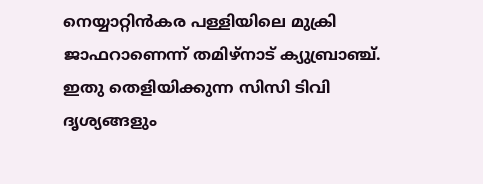നെയ്യാറ്റിന്‍കര പള്ളിയിലെ മുക്രി ജാഫറാണെന്ന് തമിഴ്നാട് ക്യുബ്രാഞ്ച്. ഇതു തെളിയിക്കുന്ന സിസി ടിവി ദൃശ്യങ്ങളും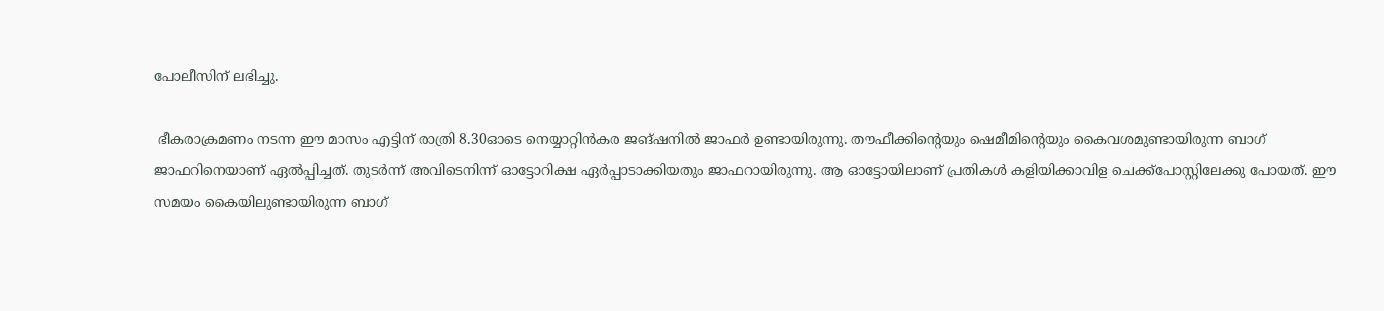പോലീസിന് ലഭിച്ചു.

 ഭീകരാക്രമണം നടന്ന ഈ മാസം എട്ടിന് രാത്രി 8.30ഓടെ നെയ്യാറ്റിന്‍കര ജങ്ഷനില്‍ ജാഫര്‍ ഉണ്ടായിരുന്നു. തൗഫീക്കിന്റെയും ഷെമീമിന്റെയും കൈവശമുണ്ടായിരുന്ന ബാഗ് ജാഫറിനെയാണ് ഏല്‍പ്പിച്ചത്. തുടര്‍ന്ന് അവിടെനിന്ന് ഓട്ടോറിക്ഷ ഏര്‍പ്പാടാക്കിയതും ജാഫറായിരുന്നു. ആ ഓട്ടോയിലാണ് പ്രതികള്‍ കളിയിക്കാവിള ചെക്ക്പോസ്റ്റിലേക്കു പോയത്. ഈ സമയം കൈയിലുണ്ടായിരുന്ന ബാഗ്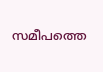സമീപത്തെ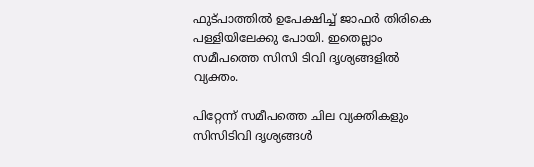ഫുട്പാത്തില്‍ ഉപേക്ഷിച്ച് ജാഫര്‍ തിരികെ പള്ളിയിലേക്കു പോയി. ഇതെല്ലാം സമീപത്തെ സിസി ടിവി ദൃശ്യങ്ങളില്‍ വ്യക്തം.

പിറ്റേന്ന് സമീപത്തെ ചില വ്യക്തികളും സിസിടിവി ദൃശ്യങ്ങള്‍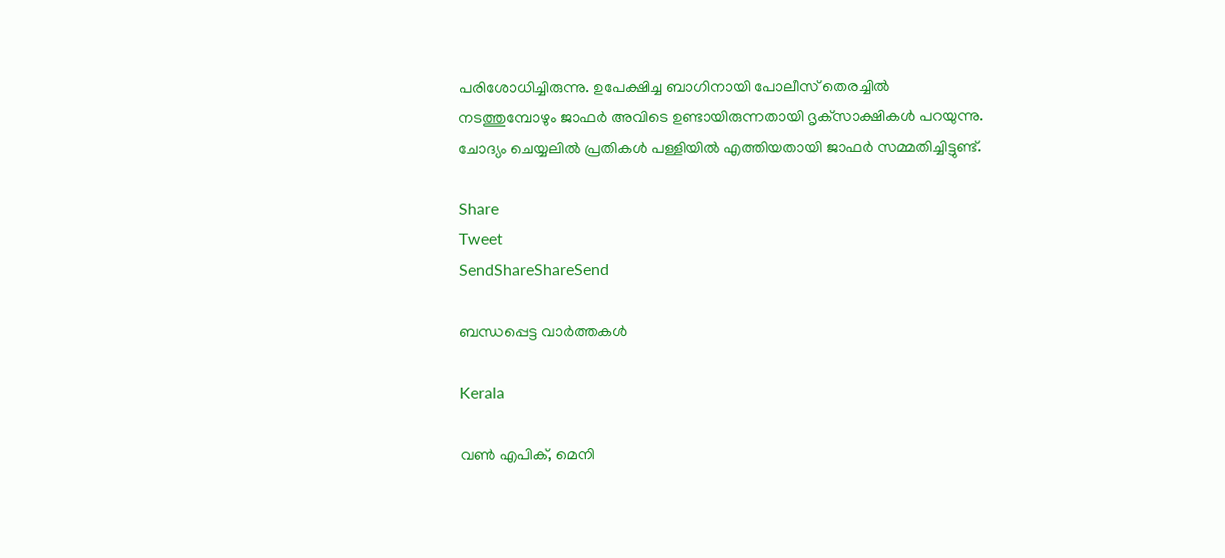പരിശോധിച്ചിരുന്നു. ഉപേക്ഷിച്ച ബാഗിനായി പോലീസ് തെരച്ചില്‍ നടത്തുമ്പോഴും ജാഫര്‍ അവിടെ ഉണ്ടായിരുന്നതായി ദൃക്‌സാക്ഷികള്‍ പറയുന്നു. ചോദ്യം ചെയ്യലില്‍ പ്രതികള്‍ പള്ളിയില്‍ എത്തിയതായി ജാഫര്‍ സമ്മതിച്ചിട്ടുണ്ട്.

Share
Tweet
SendShareShareSend

ബന്ധപ്പെട്ട വാര്‍ത്തകള്‍

Kerala

വണ്‍ എപിക്, മെനി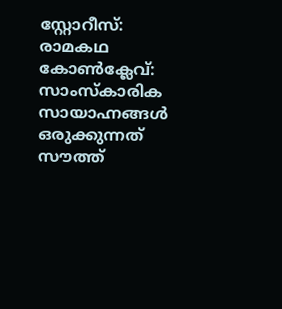സ്റ്റോറീസ്: രാമകഥ കോണ്‍ക്ലേവ്: സാംസ്‌കാരിക സായാഹ്നങ്ങള്‍ ഒരുക്കുന്നത് സൗത്ത്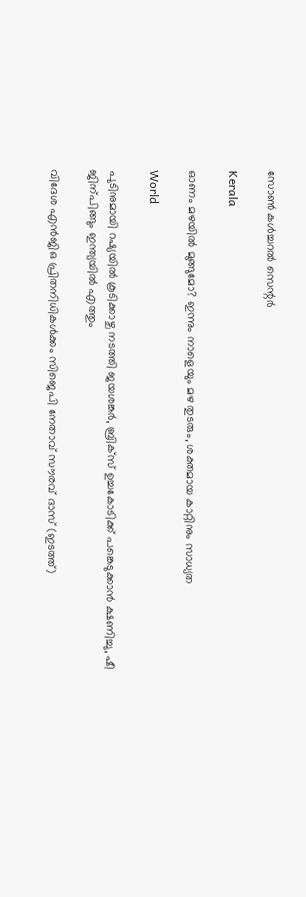സോണ്‍ കള്‍ച്ചറല്‍ സെന്റര്‍

Kerala

ഓണം മഴയില്‍ മുങ്ങുമോ? ഇന്നും നാളെയും മഴ തുടരും, ശക്തമായ കാറ്റിനും സാധ്യത

World

പുടിനുമായി റഷ്യയില്‍ കൂടിക്കാഴ്ച നടത്തി ജയശങ്കര്‍, ബ്രിക്സ് ഉച്ചകോടിക്ക് പങ്കെടുക്കാന്‍ ക്ഷണിച്ചു, ഷീ ജിന‍്പിങ്ങും ഇന്ത്യയില്‍ എത്തും

വിദേശ എന്‍ജിഒ പ്രിതനിധികള്‍ക്കം സിജെപി നേതാവ് സൗരവ് ദാസ് (ഇടത്ത്)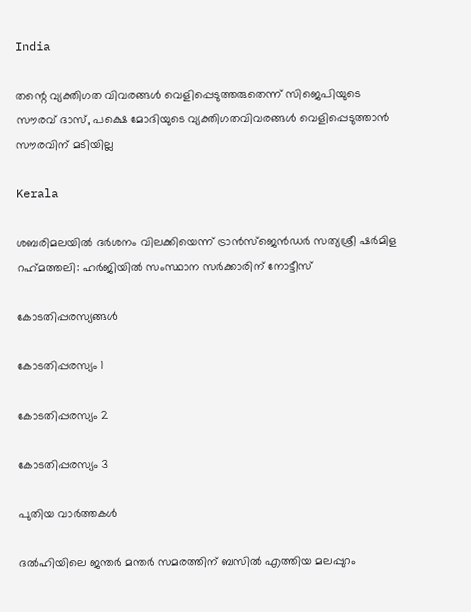India

തന്റെ വ്യക്തിഗത വിവരങ്ങള്‍ വെളിപ്പെടുത്തരുതെന്ന് സിജെപിയുടെ സൗരവ് ദാസ്, പക്ഷെ മോദിയുടെ വ്യക്തിഗതവിവരങ്ങള്‍ വെളിപ്പെടുത്താന്‍ സൗരവിന് മടിയില്ല

Kerala

ശബരിമലയില്‍ ദര്‍ശനം വിലക്കിയെന്ന് ട്രാന്‍സ്ജെന്‍ഡര്‍ സത്യശ്രീ ഷര്‍മിള റഹ്‌മത്തലി: ഹര്‍ജിയില്‍ സംസ്ഥാന സര്‍ക്കാരിന് നോട്ടീസ്

കോടതിപ്പരസ്യങ്ങള്‍

കോടതിപ്പരസ്യം 1

കോടതിപ്പരസ്യം 2

കോടതിപ്പരസ്യം 3

പുതിയ വാര്‍ത്തകള്‍

ദല്‍ഹിയിലെ ജന്തര്‍ മന്തര്‍ സമരത്തിന് ബസില്‍ എത്തിയ മലപ്പുറം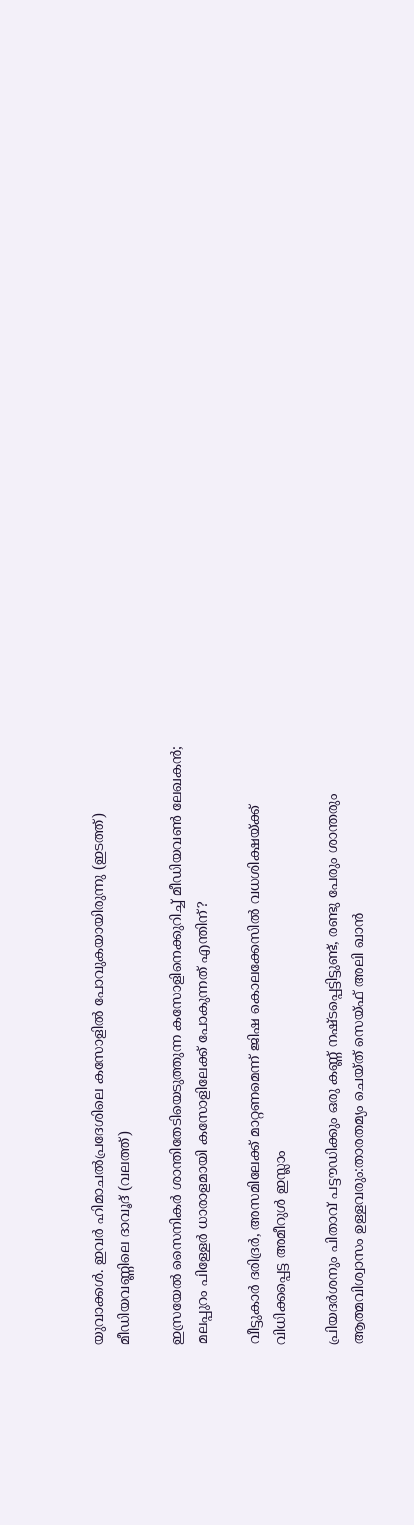യുവാക്കള്‍. ഇവര്‍ ഹിമാചല്‍പ്രദേശിലെ കസോളില്‍ പോവുകയായിരുന്നു (ഇടത്ത്) മീഡിയവണ്ണിലെ ദാവൂദ് (വലത്ത്)

ഇസ്രയേല്‍ സൈനികര്‍ ശാന്തിതേടിയെടുത്തുന്ന കസോളിനെക്കുറിച്ച് മീഡിയവണ്‍ ലേഖകന്‍; മലപ്പുറം പിള്ളേര്‍ ധാരാളമായി കസോളിലേക്ക് പോകുന്നത് എന്തിന്?

വീട്ടുകാര്‍ ദരിദ്രര്‍, അസമിലേക്ക് മാറ്റണമെന്ന് ജിഷ കൊലക്കേസില്‍ വധശിക്ഷയ്‌ക്ക് വിധിക്കപ്പെട്ട അമീറുള്‍ ഇസ്ലാം

പ്രിയദര്‍ശനും പിതാവ് പട്ടൗഡിക്കും ഒരു കണ്ണ് നഷ്ടപ്പെട്ടിട്ടുണ്ട്, രണ്ടു പേരും ശാന്തരും ആത്മവിശ്വാസം ഉള്ളവരും:താരതമ്യം ചെയ്ത് സെയ്ഫ് അലി ഖാൻ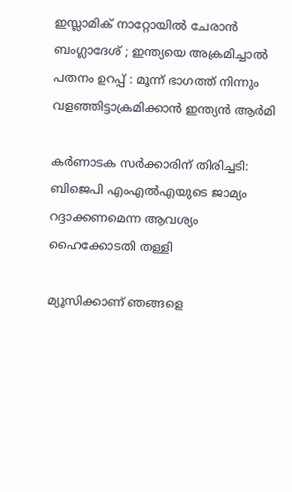ഇസ്ലാമിക് നാറ്റോയിൽ ചേരാൻ ബംഗ്ലാദേശ് ; ഇന്ത്യയെ അക്രമിച്ചാൽ പതനം ഉറപ്പ് : മൂന്ന് ഭാഗത്ത് നിന്നും വളഞ്ഞിട്ടാക്രമിക്കാൻ ഇന്ത്യൻ ആർമി

കര്‍ണാടക സര്‍ക്കാരിന് തിരിച്ചടി: ബിജെപി എംഎല്‍എയുടെ ജാമ്യം റദ്ദാക്കണമെന്ന ആവശ്യം ഹൈക്കോടതി തള്ളി

മ്യൂസിക്കാണ് ഞങ്ങളെ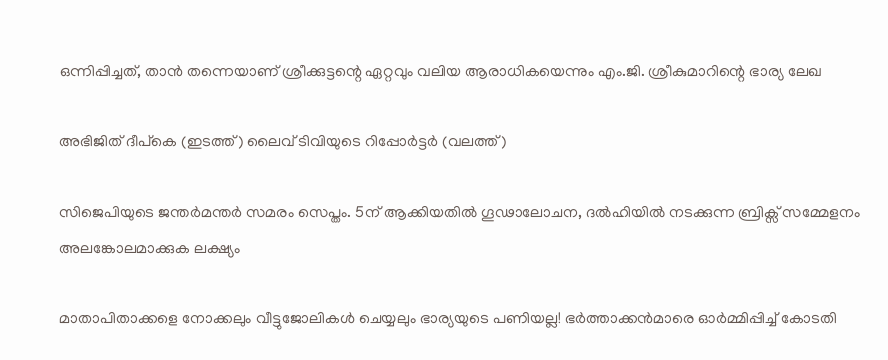ഒന്നിപ്പിച്ചത്, താൻ തന്നെയാണ് ശ്രീക്കുട്ടന്റെ ഏറ്റവും വലിയ ആരാധികയെന്നും എം.ജി. ശ്രീകുമാറിന്റെ ഭാര്യ ലേഖ

അഭിജിത് ദീപ്കെ (ഇടത്ത്) ലൈവ് ടിവിയുടെ റിപ്പോര്‍ട്ടര്‍ (വലത്ത്)

സിജെപിയുടെ ജന്തര്‍മന്തര്‍ സമരം സെപ്തം. 5ന് ആക്കിയതില്‍ ഗൂഢാലോചന, ദല്‍ഹിയില്‍ നടക്കുന്ന ബ്രിക്സ് സമ്മേളനം അലങ്കോലമാക്കുക ലക്ഷ്യം

മാതാപിതാക്കളെ നോക്കലും വീട്ടുജോലികള്‍ ചെയ്യലും ഭാര്യയുടെ പണിയല്ല! ഭര്‍ത്താക്കന്‍മാരെ ഓര്‍മ്മിപ്പിച്ച് കോടതി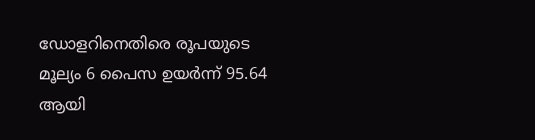ഡോളറിനെതിരെ രൂപയുടെ മൂല്യം 6 പൈസ ഉയർന്ന് 95.64 ആയി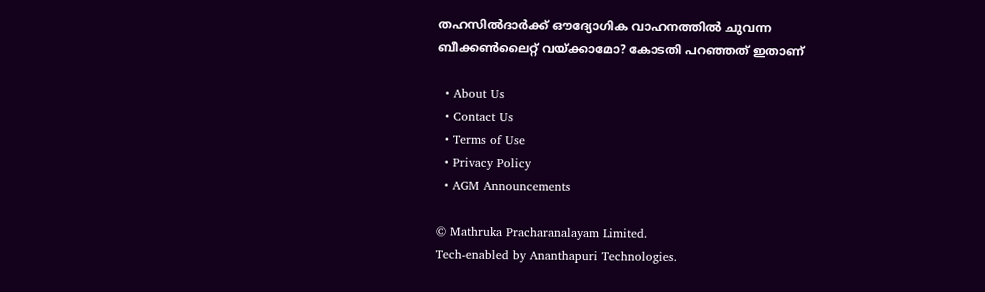തഹസില്‍ദാര്‍ക്ക് ഔദ്യോഗിക വാഹനത്തില്‍ ചുവന്ന ബീക്കണ്‍ലൈറ്റ് വയ്‌ക്കാമോ? കോടതി പറഞ്ഞത് ഇതാണ്

  • About Us
  • Contact Us
  • Terms of Use
  • Privacy Policy
  • AGM Announcements

© Mathruka Pracharanalayam Limited.
Tech-enabled by Ananthapuri Technologies.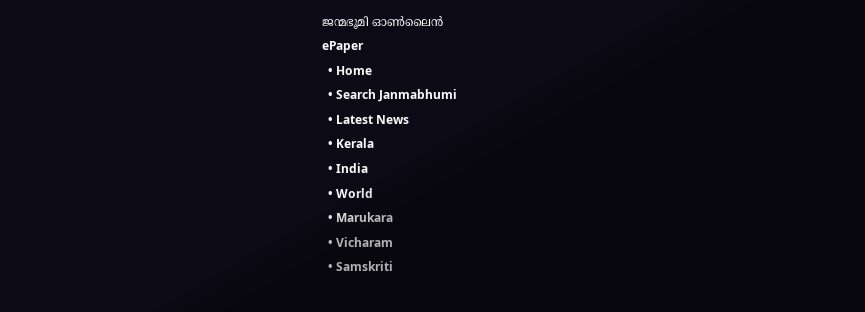ജന്മഭൂമി ഓണ്‍ലൈന്‍
ePaper
  • Home
  • Search Janmabhumi
  • Latest News
  • Kerala
  • India
  • World
  • Marukara
  • Vicharam
  • Samskriti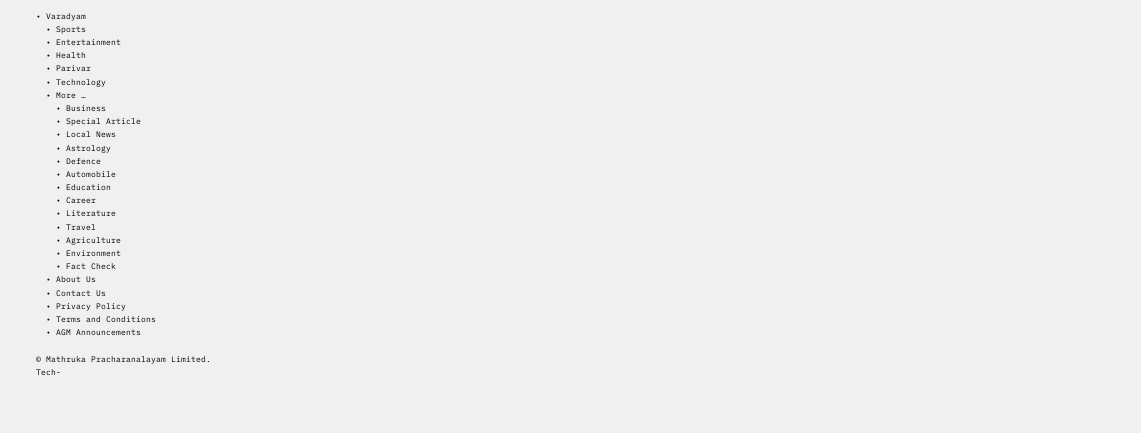• Varadyam
  • Sports
  • Entertainment
  • Health
  • Parivar
  • Technology
  • More …
    • Business
    • Special Article
    • Local News
    • Astrology
    • Defence
    • Automobile
    • Education
    • Career
    • Literature
    • Travel
    • Agriculture
    • Environment
    • Fact Check
  • About Us
  • Contact Us
  • Privacy Policy
  • Terms and Conditions
  • AGM Announcements

© Mathruka Pracharanalayam Limited.
Tech-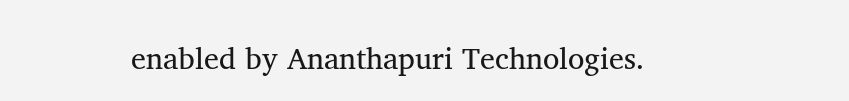enabled by Ananthapuri Technologies.